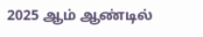2025 ஆம் ஆண்டில்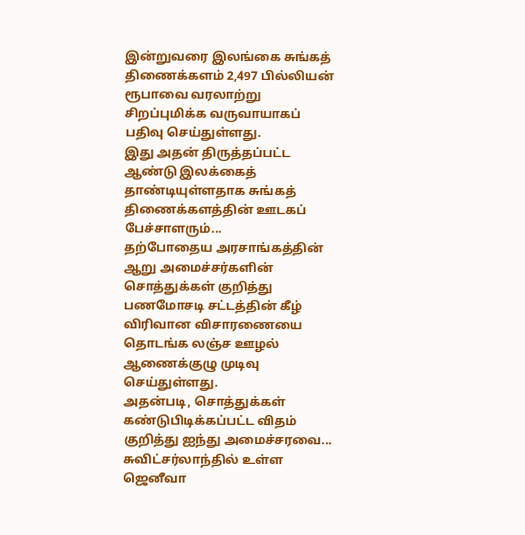இன்றுவரை இலங்கை சுங்கத் திணைக்களம் 2,497 பில்லியன் ரூபாவை வரலாற்று சிறப்புமிக்க வருவாயாகப் பதிவு செய்துள்ளது.
இது அதன் திருத்தப்பட்ட ஆண்டு இலக்கைத் தாண்டியுள்ளதாக சுங்கத் திணைக்களத்தின் ஊடகப் பேச்சாளரும்...
தற்போதைய அரசாங்கத்தின் ஆறு அமைச்சர்களின் சொத்துக்கள் குறித்து பணமோசடி சட்டத்தின் கீழ் விரிவான விசாரணையை தொடங்க லஞ்ச ஊழல் ஆணைக்குழு முடிவு செய்துள்ளது.
அதன்படி, சொத்துக்கள் கண்டுபிடிக்கப்பட்ட விதம் குறித்து ஐந்து அமைச்சரவை...
சுவிட்சர்லாந்தில் உள்ள ஜெனீவா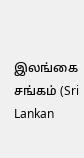இலங்கை சங்கம் (Sri Lankan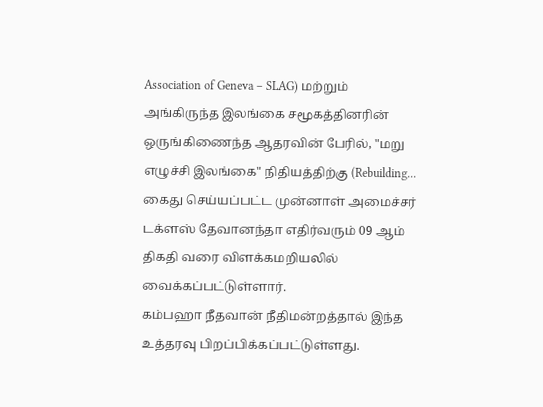Association of Geneva – SLAG) மற்றும் அங்கிருந்த இலங்கை சமூகத்தினரின் ஒருங்கிணைந்த ஆதரவின் பேரில், "மறு எழுச்சி இலங்கை" நிதியத்திற்கு (Rebuilding...
கைது செய்யப்பட்ட முன்னாள் அமைச்சர் டக்ளஸ் தேவானந்தா எதிர்வரும் 09 ஆம் திகதி வரை விளக்கமறியலில் வைக்கப்பட்டுள்ளார்.
கம்பஹா நீதவான் நீதிமன்றத்தால் இந்த உத்தரவு பிறப்பிக்கப்பட்டுள்ளது.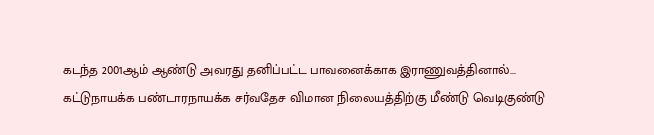கடந்த 2001ஆம் ஆண்டு அவரது தனிப்பட்ட பாவனைக்காக இராணுவத்தினால்...
கட்டுநாயக்க பண்டாரநாயக்க சர்வதேச விமான நிலையத்திற்கு மீண்டு வெடிகுண்டு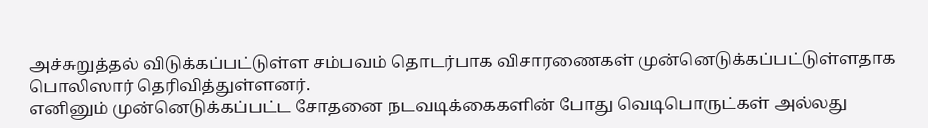அச்சுறுத்தல் விடுக்கப்பட்டுள்ள சம்பவம் தொடர்பாக விசாரணைகள் முன்னெடுக்கப்பட்டுள்ளதாக பொலிஸார் தெரிவித்துள்ளனர்.
எனினும் முன்னெடுக்கப்பட்ட சோதனை நடவடிக்கைகளின் போது வெடிபொருட்கள் அல்லது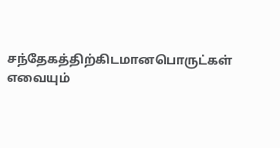சந்தேகத்திற்கிடமானபொருட்கள் எவையும்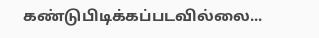கண்டுபிடிக்கப்படவில்லை...